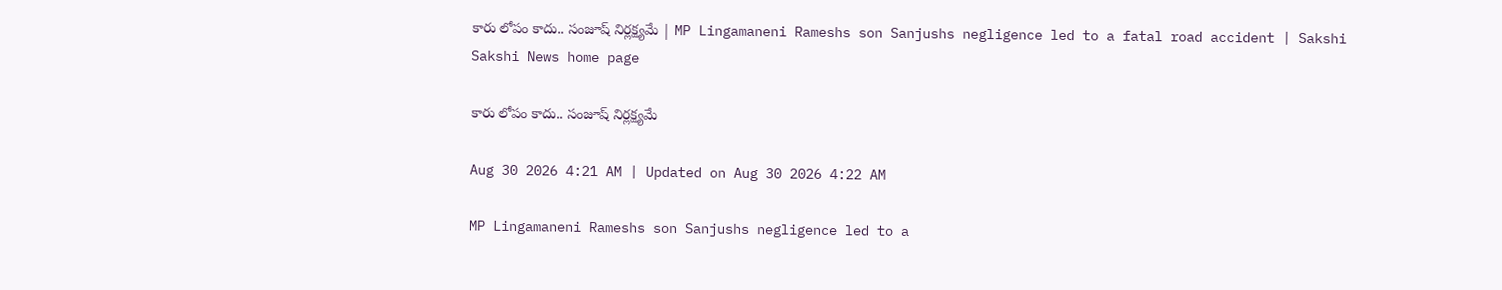కారు లోపం కాదు.. సంజూష్‌ నిర్లక్ష్యమే | MP Lingamaneni Rameshs son Sanjushs negligence led to a fatal road accident | Sakshi
Sakshi News home page

కారు లోపం కాదు.. సంజూష్‌ నిర్లక్ష్యమే

Aug 30 2026 4:21 AM | Updated on Aug 30 2026 4:22 AM

MP Lingamaneni Rameshs son Sanjushs negligence led to a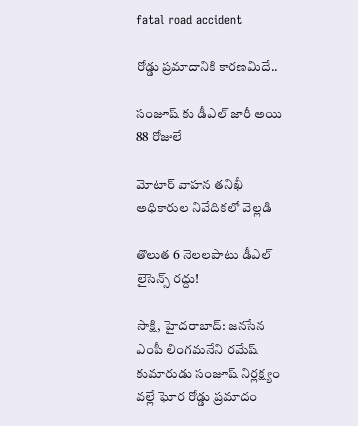fatal road accident

రోడ్డు ప్రమాదానికి కారణమిదే..

సంజూష్ కు డీఎల్‌ జారీ అయి 88 రోజులే

మోటార్‌ వాహన తనిఖీ అధికారుల నివేదికలో వెల్లడి

తొలుత 6 నెలలపాటు డీఎల్‌ లైసెన్స్‌ రద్దు!

సాక్షి, హైదరాబాద్‌: జనసేన ఎంపీ లింగమనేని రమేష్‌ కుమారుడు సంజూష్‌ నిర్లక్ష్యం వల్లే ఘోర రోడ్డు ప్రమాదం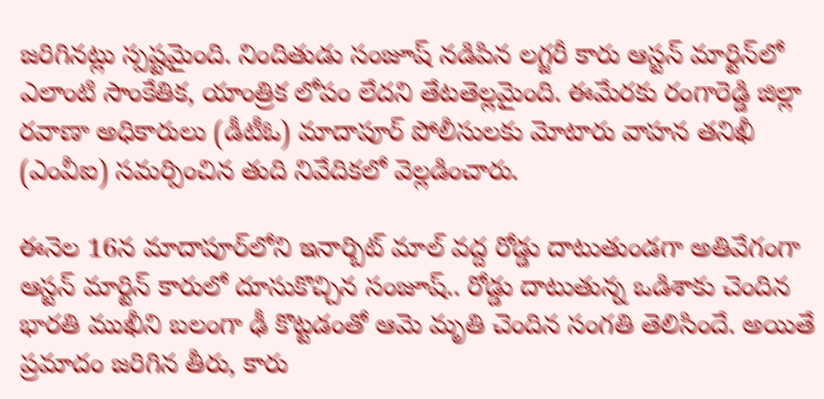జరిగినట్లు స్పష్టమైంది. నిందితుడు సంజూష్‌ నడిపిన లగ్జరీ కారు ఆస్టన్‌ మార్టిన్‌లో ఎలాంటి సాంకేతిక, యాంత్రిక లోపం లేదని తేటతెల్లమైంది. ఈమేరకు రంగారెడ్డి జిల్లా రవాణా అధికారులు (డీటీఓ) మాదాపూర్‌ పోలీసులకు మోటారు వాహన తనిఖీ (ఎంవీఐ) సమర్పించిన తుది నివేదికలో వెల్లడించారు.

ఈనెల 16న మాదాపూర్‌లోని ఇనార్బిట్‌ మాల్‌ వద్ద రోడ్డు దాటుతుండగా అతివేగంగా ఆస్టన్‌ మార్టిన్‌ కారులో దూసుకొచ్చిన సంజూష్.. రోడ్డు దాటుతున్న ఒడిశాకు చెందిన భారతి ముఖీని బలంగా ఢీ కొట్టడంతో ఆమె మృతి చెందిన సంగతి తెలిసిందే. అయితే ప్రమాదం జరిగిన తీరు, కారు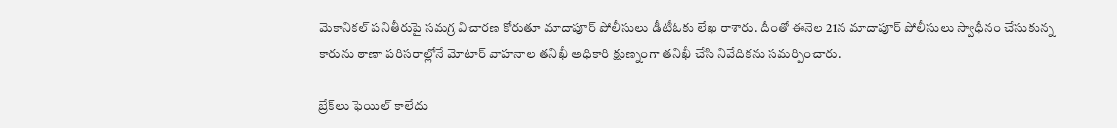మెకానికల్‌ పనితీరుపై సమగ్ర విచారణ కోరుతూ మాదాపూర్‌ పోలీసులు డీటీఓకు లేఖ రాశారు. దీంతో ఈనెల 21న మాదాపూర్‌ పోలీసులు స్వాధీనం చేసుకున్న కారును ఠాణా పరిసరాల్లోనే మోటార్‌ వాహనాల తనిఖీ అధికారి క్షుణ్నంగా తనిఖీ చేసి నివేదికను సమర్పించారు.

బ్రేక్‌లు ఫెయిల్‌ కాలేదు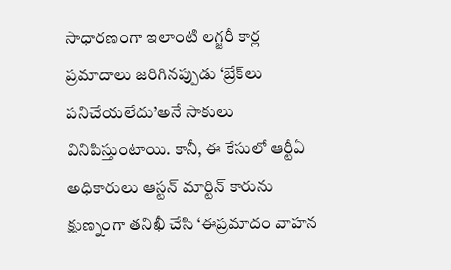సాధారణంగా ఇలాంటి లగ్జరీ కార్ల ప్రమాదాలు జరిగినప్పుడు ‘బ్రేక్‌లు పనిచేయలేదు’అనే సాకులు వినిపిస్తుంటాయి. కానీ, ఈ కేసులో ఆర్టీఏ అధికారులు ఆస్టన్‌ మార్టిన్‌ కారును క్షుణ్నంగా తనిఖీ చేసి ‘ఈప్రమాదం వాహన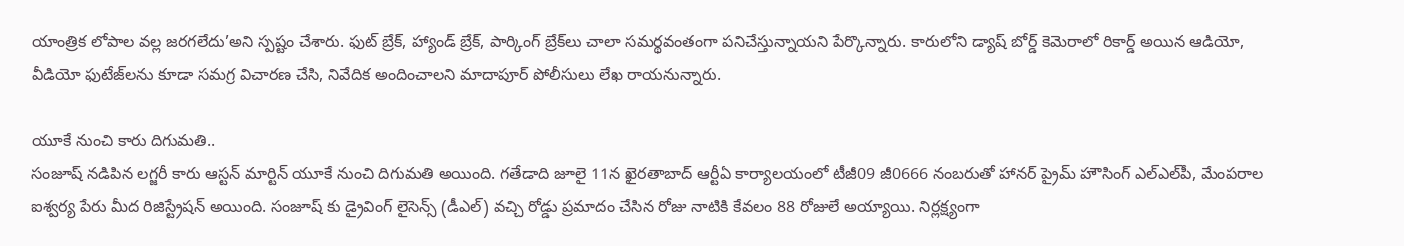యాంత్రిక లోపాల వల్ల జరగలేదు’అని స్పష్టం చేశారు. ఫుట్‌ బ్రేక్, హ్యాండ్‌ బ్రేక్, పార్కింగ్‌ బ్రేక్‌లు చాలా సమర్థవంతంగా పనిచేస్తున్నాయని పేర్కొన్నారు. కారులోని డ్యాష్‌ బోర్డ్‌ కెమెరాలో రికార్డ్‌ అయిన ఆడియో, వీడియో ఫుటేజ్‌లను కూడా సమగ్ర విచారణ చేసి, నివేదిక అందించాలని మాదాపూర్‌ పోలీసులు లేఖ రాయనున్నారు.

యూకే నుంచి కారు దిగుమతి..
సంజూష్‌ నడిపిన లగ్జరీ కారు ఆస్టన్‌ మార్టిన్‌ యూకే నుంచి దిగుమతి అయింది. గతేడాది జూలై 11న ఖైరతాబాద్‌ ఆర్టీఏ కార్యాలయంలో టీజీ09 జీ0666 నంబరుతో హానర్‌ ప్రైమ్‌ హౌసింగ్‌ ఎల్‌ఎల్‌పీ, మేంపరాల ఐశ్వర్య పేరు మీద రిజిస్ట్రేషన్ అయింది. సంజూష్ కు డ్రైవింగ్‌ లైసెన్స్‌ (డీఎల్‌) వచ్చి రోడ్డు ప్రమాదం చేసిన రోజు నాటికి కేవలం 88 రోజులే అయ్యాయి. నిర్లక్ష్యంగా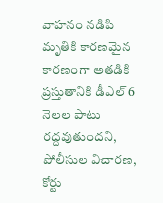వాహనం నడిపి మృతికి కారణమైన కారణంగా అతడికి ప్రస్తుతానికి డీఎల్‌ 6 నెలల పాటు రద్దవుతుందని, పోలీసుల విచారణ, కోర్టు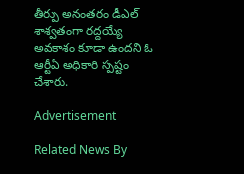తీర్పు అనంతరం డీఎల్‌ శాశ్వతంగా రద్దయ్యే అవకాశం కూడా ఉందని ఓ ఆర్టీఏ అధికారి స్పష్టం చేశారు.

Advertisement

Related News By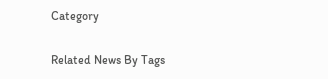Category

Related News By Tags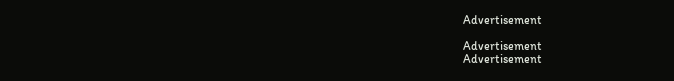Advertisement

Advertisement
Advertisement